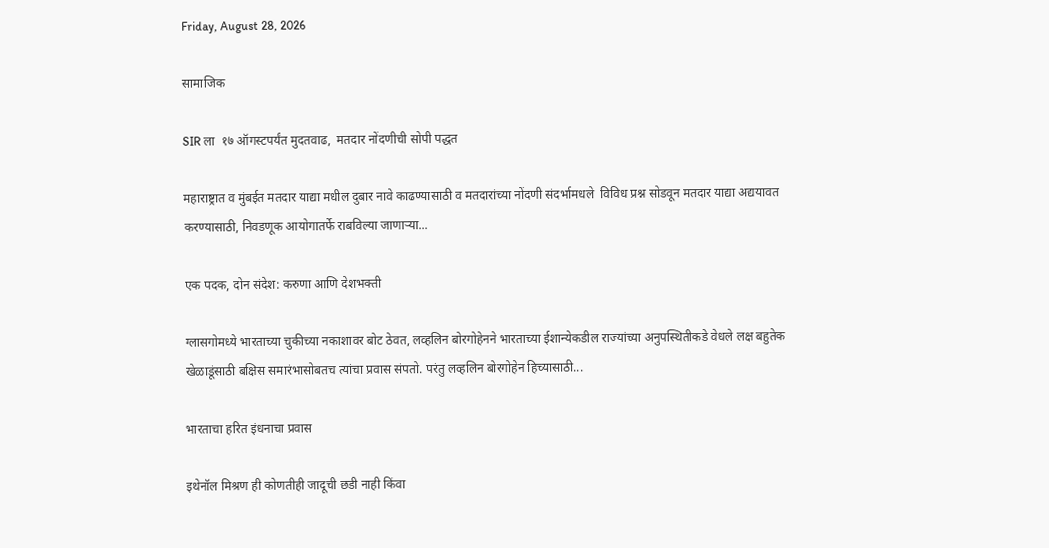Friday, August 28, 2026

सामाजिक

SIR ला  १७ ऑगस्टपर्यंत मुदतवाढ,  मतदार नोंदणीची सोपी पद्धत

महाराष्ट्रात व मुंबईत मतदार याद्या मधील दुबार नावे काढण्यासाठी व मतदारांच्या नोंदणी संदर्भामधले  विविध प्रश्न सोडवून मतदार याद्या अद्ययावत करण्यासाठी, निवडणूक आयोगातर्फे राबविल्या जाणाऱ्या...

एक पदक, दोन संदेश: करुणा आणि देशभक्ती

ग्लासगोमध्ये भारताच्या चुकीच्या नकाशावर बोट ठेवत, लव्हलिन बोरगोहेनने भारताच्या ईशान्येकडील राज्यांच्या अनुपस्थितीकडे वेधले लक्ष बहुतेक खेळाडूंसाठी बक्षिस समारंभासोबतच त्यांचा प्रवास संपतो. परंतु लव्हलिन बोरगोहेन हिच्यासाठी...

भारताचा हरित इंधनाचा प्रवास

इथेनॉल मिश्रण ही कोणतीही जादूची छडी नाही किंवा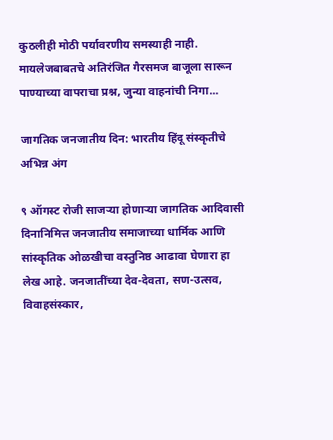कुठलीही मोठी पर्यावरणीय समस्याही नाही. मायलेजबाबतचे अतिरंजित गैरसमज बाजूला सारून पाण्याच्या वापराचा प्रश्न, जुन्या वाहनांची निगा...

जागतिक जनजातीय दिन: भारतीय हिंदू संस्कृतीचे अभिन्न अंग

९ ऑगस्ट रोजी साजऱ्या होणाऱ्या जागतिक आदिवासी दिनानिमित्त जनजातीय समाजाच्या धार्मिक आणि सांस्कृतिक ओळखीचा वस्तुनिष्ठ आढावा घेणारा हा लेख आहे. जनजातींच्या देव-देवता, सण-उत्सव, विवाहसंस्कार,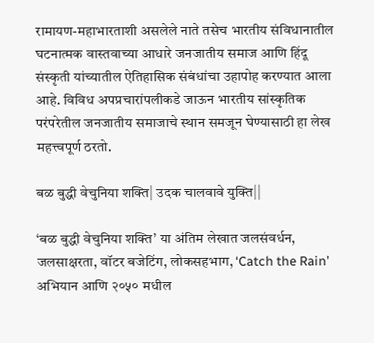रामायण-महाभारताशी असलेले नाते तसेच भारतीय संविधानातील घटनात्मक वास्तवाच्या आधारे जनजातीय समाज आणि हिंदू संस्कृती यांच्यातील ऐतिहासिक संबंधांचा उहापोह करण्यात आला आहे. विविध अपप्रचारांपलीकडे जाऊन भारतीय सांस्कृतिक परंपरेतील जनजातीय समाजाचे स्थान समजून घेण्यासाठी हा लेख महत्त्वपूर्ण ठरतो.

बळ बुद्धी वेचुनिया शक्ति| उदक चालवावे युक्ति||

‘बळ बुद्धी वेचुनिया शक्ति’ या अंतिम लेखात जलसंवर्धन, जलसाक्षरता, वॉटर बजेटिंग, लोकसहभाग, ‘Catch the Rain’ अभियान आणि २०५० मधील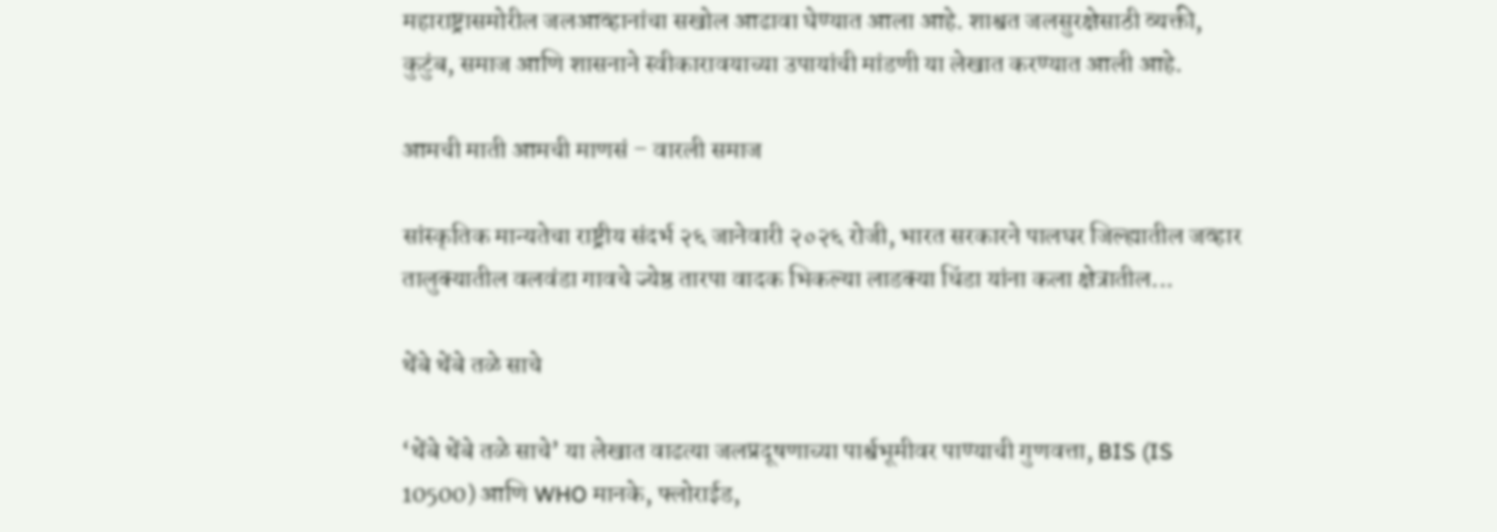महाराष्ट्रासमोरील जलआव्हानांचा सखोल आढावा घेण्यात आला आहे. शाश्वत जलसुरक्षेसाठी व्यक्ती, कुटुंब, समाज आणि शासनाने स्वीकारावयाच्या उपायांची मांडणी या लेखात करण्यात आली आहे.

आमची माती आमची माणसं – वारली समाज

सांस्कृतिक मान्यतेचा राष्ट्रीय संदर्भ २६ जानेवारी २०२६ रोजी, भारत सरकारने पालघर जिल्ह्यातील जव्हार तालुक्यातील वलवंडा गावचे ज्येष्ठ तारपा वादक भिकल्या लाडक्या धिंडा यांना कला क्षेत्रातील...

थेंबे थेंबे तळे साचे

‘थेंबे थेंबे तळे साचे’ या लेखात वाढत्या जलप्रदूषणाच्या पार्श्वभूमीवर पाण्याची गुणवत्ता, BIS (IS 10500) आणि WHO मानके, फ्लोराईड,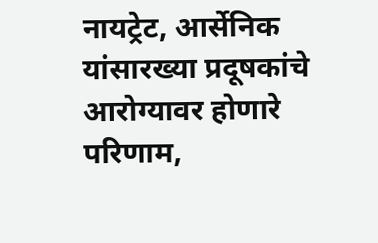नायट्रेट, आर्सेनिक यांसारख्या प्रदूषकांचे आरोग्यावर होणारे परिणाम,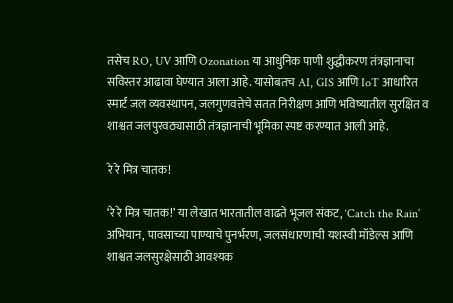तसेच RO, UV आणि Ozonation या आधुनिक पाणी शुद्धीकरण तंत्रज्ञानाचा सविस्तर आढावा घेण्यात आला आहे. यासोबतच AI, GIS आणि IoT आधारित स्मार्ट जल व्यवस्थापन, जलगुणवत्तेचे सतत निरीक्षण आणि भविष्यातील सुरक्षित व शाश्वत जलपुरवठ्यासाठी तंत्रज्ञानाची भूमिका स्पष्ट करण्यात आली आहे.

रे रे मित्र चातक!

‘रे रे मित्र चातक!’ या लेखात भारतातील वाढते भूजल संकट, ‘Catch the Rain’ अभियान, पावसाच्या पाण्याचे पुनर्भरण, जलसंधारणाची यशस्वी मॉडेल्स आणि शाश्वत जलसुरक्षेसाठी आवश्यक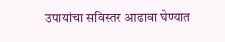उपायांचा सविस्तर आढावा घेण्यात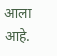आला आहे.